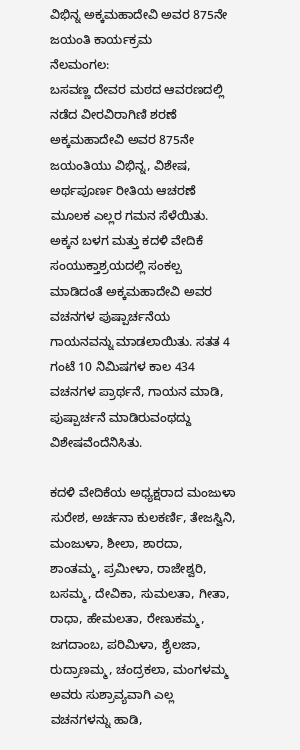ವಿಭಿನ್ನ ಅಕ್ಕಮಹಾದೇವಿ ಅವರ 875ನೇ ಜಯಂತಿ ಕಾರ್ಯಕ್ರಮ
ನೆಲಮಂಗಲ:
ಬಸವಣ್ಣ ದೇವರ ಮಠದ ಆವರಣದಲ್ಲಿ ನಡೆದ ವೀರವಿರಾಗಿಣಿ ಶರಣೆ ಅಕ್ಕಮಹಾದೇವಿ ಅವರ 875ನೇ ಜಯಂತಿಯು ವಿಭಿನ್ನ, ವಿಶೇಷ, ಅರ್ಥಪೂರ್ಣ ರೀತಿಯ ಆಚರಣೆ ಮೂಲಕ ಎಲ್ಲರ ಗಮನ ಸೆಳೆಯಿತು.
ಅಕ್ಕನ ಬಳಗ ಮತ್ತು ಕದಳಿ ವೇದಿಕೆ ಸಂಯುಕ್ತಾಶ್ರಯದಲ್ಲಿ ಸಂಕಲ್ಪ ಮಾಡಿದಂತೆ ಅಕ್ಕಮಹಾದೇವಿ ಅವರ ವಚನಗಳ ಪುಷ್ಪಾರ್ಚನೆಯ ಗಾಯನವನ್ನು ಮಾಡಲಾಯಿತು. ಸತತ 4 ಗಂಟೆ 10 ನಿಮಿಷಗಳ ಕಾಲ 434 ವಚನಗಳ ಪ್ರಾರ್ಥನೆ, ಗಾಯನ ಮಾಡಿ, ಪುಷ್ಪಾರ್ಚನೆ ಮಾಡಿರುವಂಥದ್ದು ವಿಶೇಷವೆಂದೆನಿಸಿತು.

ಕದಳಿ ವೇದಿಕೆಯ ಅಧ್ಯಕ್ಷರಾದ ಮಂಜುಳಾ ಸುರೇಶ, ಅರ್ಚನಾ ಕುಲಕರ್ಣಿ, ತೇಜಸ್ವಿನಿ, ಮಂಜುಳಾ, ಶೀಲಾ, ಶಾರದಾ, ಶಾಂತಮ್ಮ, ಪ್ರಮೀಳಾ, ರಾಜೇಶ್ವರಿ, ಬಸಮ್ಮ, ದೇವಿಕಾ, ಸುಮಲತಾ, ಗೀತಾ, ರಾಧಾ, ಹೇಮಲತಾ, ರೇಣುಕಮ್ಮ, ಜಗದಾಂಬ, ಪರಿಮಿಳಾ, ಶೈಲಜಾ, ರುದ್ರಾಣಮ್ಮ, ಚಂದ್ರಕಲಾ, ಮಂಗಳಮ್ಮ ಅವರು ಸುಶ್ರಾವ್ಯವಾಗಿ ಎಲ್ಲ ವಚನಗಳನ್ನು ಹಾಡಿ,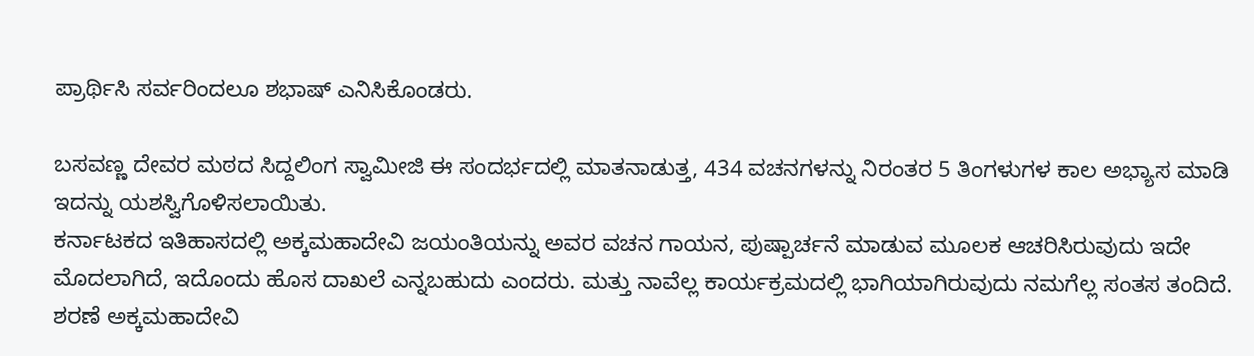ಪ್ರಾರ್ಥಿಸಿ ಸರ್ವರಿಂದಲೂ ಶಭಾಷ್ ಎನಿಸಿಕೊಂಡರು.

ಬಸವಣ್ಣ ದೇವರ ಮಠದ ಸಿದ್ದಲಿಂಗ ಸ್ವಾಮೀಜಿ ಈ ಸಂದರ್ಭದಲ್ಲಿ ಮಾತನಾಡುತ್ತ, 434 ವಚನಗಳನ್ನು ನಿರಂತರ 5 ತಿಂಗಳುಗಳ ಕಾಲ ಅಭ್ಯಾಸ ಮಾಡಿ ಇದನ್ನು ಯಶಸ್ವಿಗೊಳಿಸಲಾಯಿತು.
ಕರ್ನಾಟಕದ ಇತಿಹಾಸದಲ್ಲಿ ಅಕ್ಕಮಹಾದೇವಿ ಜಯಂತಿಯನ್ನು ಅವರ ವಚನ ಗಾಯನ, ಪುಷ್ಪಾರ್ಚನೆ ಮಾಡುವ ಮೂಲಕ ಆಚರಿಸಿರುವುದು ಇದೇ ಮೊದಲಾಗಿದೆ, ಇದೊಂದು ಹೊಸ ದಾಖಲೆ ಎನ್ನಬಹುದು ಎಂದರು. ಮತ್ತು ನಾವೆಲ್ಲ ಕಾರ್ಯಕ್ರಮದಲ್ಲಿ ಭಾಗಿಯಾಗಿರುವುದು ನಮಗೆಲ್ಲ ಸಂತಸ ತಂದಿದೆ. ಶರಣೆ ಅಕ್ಕಮಹಾದೇವಿ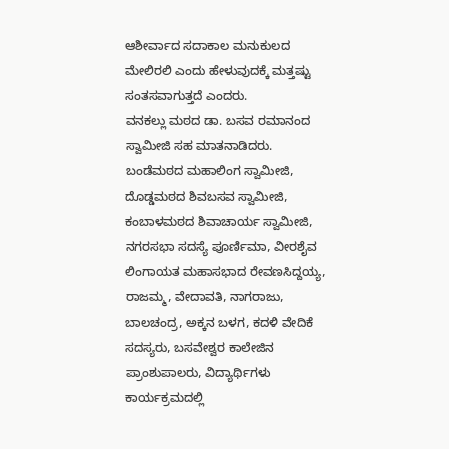ಆಶೀರ್ವಾದ ಸದಾಕಾಲ ಮನುಕುಲದ ಮೇಲಿರಲಿ ಎಂದು ಹೇಳುವುದಕ್ಕೆ ಮತ್ತಷ್ಟು ಸಂತಸವಾಗುತ್ತದೆ ಎಂದರು.
ವನಕಲ್ಲು ಮಠದ ಡಾ. ಬಸವ ರಮಾನಂದ ಸ್ವಾಮೀಜಿ ಸಹ ಮಾತನಾಡಿದರು. ಬಂಡೆಮಠದ ಮಹಾಲಿಂಗ ಸ್ವಾಮೀಜಿ, ದೊಡ್ಡಮಠದ ಶಿವಬಸವ ಸ್ವಾಮೀಜಿ, ಕಂಬಾಳಮಠದ ಶಿವಾಚಾರ್ಯ ಸ್ವಾಮೀಜಿ, ನಗರಸಭಾ ಸದಸ್ಯೆ ಪೂರ್ಣಿಮಾ, ವೀರಶೈವ ಲಿಂಗಾಯತ ಮಹಾಸಭಾದ ರೇವಣಸಿದ್ದಯ್ಯ, ರಾಜಮ್ಮ, ವೇದಾವತಿ, ನಾಗರಾಜು, ಬಾಲಚಂದ್ರ, ಅಕ್ಕನ ಬಳಗ, ಕದಳಿ ವೇದಿಕೆ ಸದಸ್ಯರು, ಬಸವೇಶ್ವರ ಕಾಲೇಜಿನ ಪ್ರಾಂಶುಪಾಲರು, ವಿದ್ಯಾರ್ಥಿಗಳು ಕಾರ್ಯಕ್ರಮದಲ್ಲಿ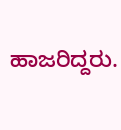ಹಾಜರಿದ್ದರು.